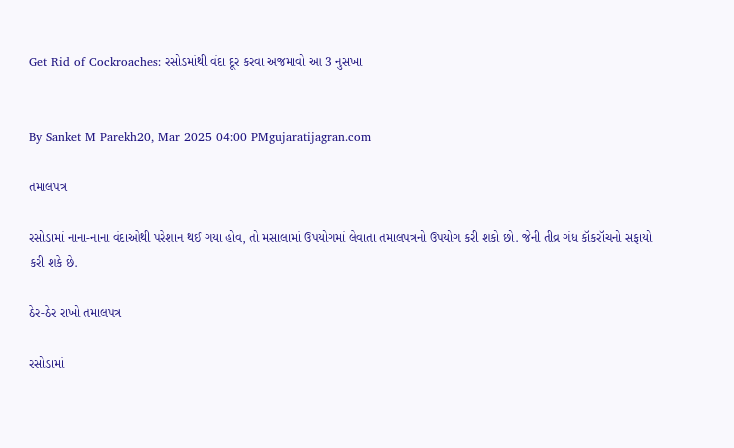Get Rid of Cockroaches: રસોડમાંથી વંદા દૂર કરવા અજમાવો આ 3 નુસખા


By Sanket M Parekh20, Mar 2025 04:00 PMgujaratijagran.com

તમાલપત્ર

રસોડામાં નાના-નાના વંદાઓથી પરેશાન થઈ ગયા હોવ, તો મસાલામાં ઉપયોગમાં લેવાતા તમાલપત્રનો ઉપયોગ કરી શકો છો. જેની તીવ્ર ગંધ કૉકરૉચનો સફાયો કરી શકે છે.

ઠેર-ઠેર રાખો તમાલપત્ર

રસોડામાં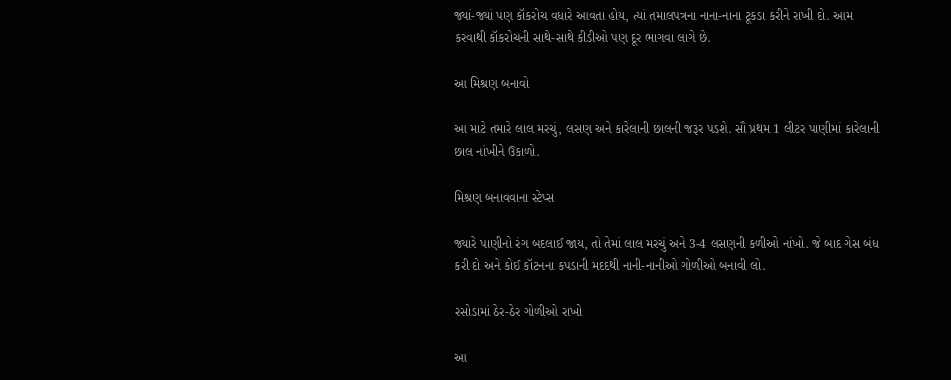જ્યાં-જ્યાં પણ કૉકરોચ વધારે આવતા હોય, ત્યાં તમાલપત્રના નાના-નાના ટૂકડા કરીને રાખી દો. આમ કરવાથી કૉકરોચની સાથે-સાથે કીડીઓ પણ દૂર ભાગવા લાગે છે.

આ મિશ્રણ બનાવો

આ માટે તમારે લાલ મરચું, લસણ અને કારેલાની છાલની જરૂર પડશે. સૌ પ્રથમ 1 લીટર પાણીમાં કારેલાની છાલ નાંખીને ઉકાળો.

મિશ્રણ બનાવવાના સ્ટેપ્સ

જ્યારે પાણીનો રંગ બદલાઈ જાય, તો તેમાં લાલ મરચું અને 3-4 લસણની કળીઓ નાંખો. જે બાદ ગેસ બંધ કરી દો અને કોઈ કૉટનના કપડાની મદદથી નાની-નાનીઓ ગોળીઓ બનાવી લો.

રસોડામાં ઠેર-ઠેર ગોળીઓ રાખો

આ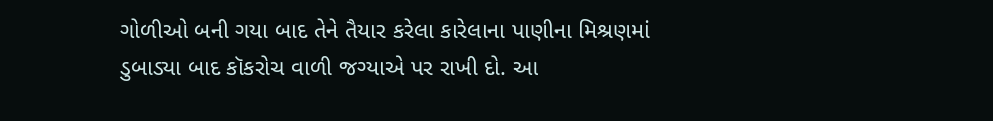ગોળીઓ બની ગયા બાદ તેને તૈયાર કરેલા કારેલાના પાણીના મિશ્રણમાં ડુબાડ્યા બાદ કૉકરોચ વાળી જગ્યાએ પર રાખી દો. આ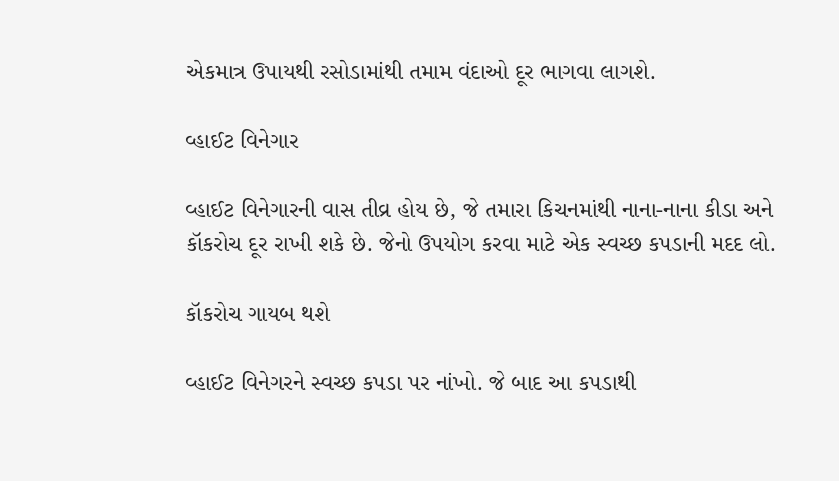એકમાત્ર ઉપાયથી રસોડામાંથી તમામ વંદાઓ દૂર ભાગવા લાગશે.

વ્હાઈટ વિનેગાર

વ્હાઈટ વિનેગારની વાસ તીવ્ર હોય છે, જે તમારા કિચનમાંથી નાના-નાના કીડા અને કૉકરોચ દૂર રાખી શકે છે. જેનો ઉપયોગ કરવા માટે એક સ્વચ્છ કપડાની મદદ લો.

કૉકરોચ ગાયબ થશે

વ્હાઈટ વિનેગરને સ્વચ્છ કપડા પર નાંખો. જે બાદ આ કપડાથી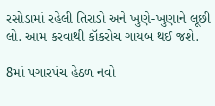રસોડામાં રહેલી તિરાડો અને ખુણે-ખુણાને લૂછી લો. આમ કરવાથી કૉકરોચ ગાયબ થઈ જશે.

8માં પગારપંચ હેઠળ નવો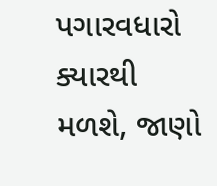પગારવધારો ક્યારથી મળશે, જાણો